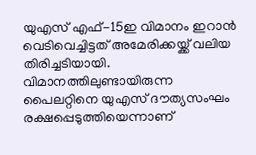യുഎസ് എഫ്-15ഇ വിമാനം ഇറാൻ വെടിവെച്ചിട്ടത് അമേരിക്കയ്ക്ക് വലിയ തിരിച്ചടിയായി. വിമാനത്തിലുണ്ടായിരുന്ന പൈലറ്റിനെ യുഎസ് ദൗത്യസംഘം രക്ഷപ്പെടുത്തിയെന്നാണ്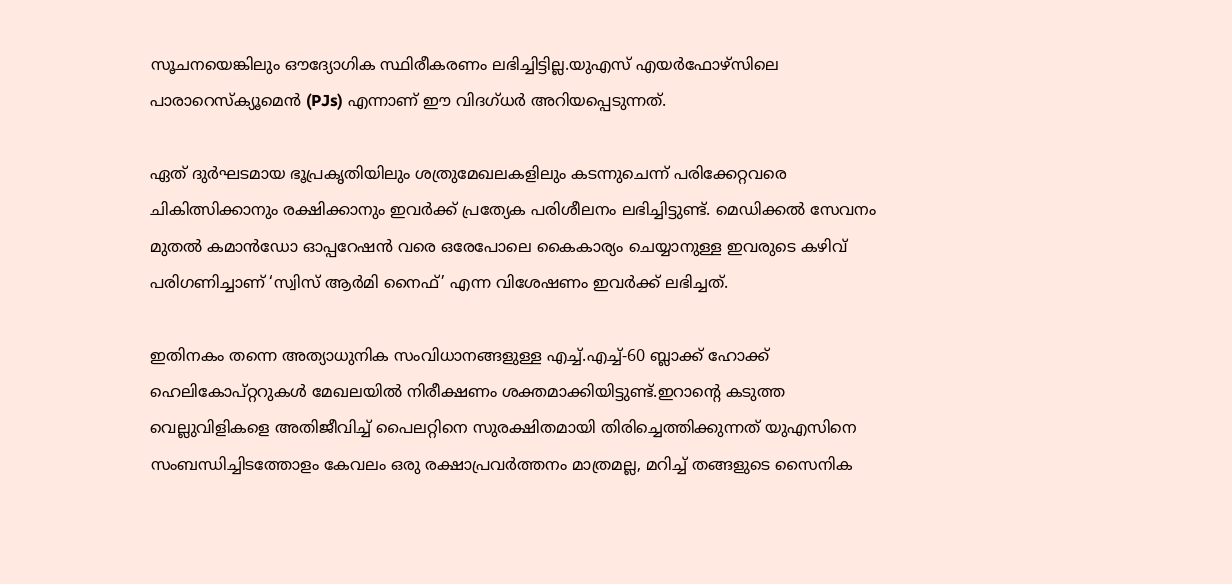സൂചനയെങ്കിലും ഔദ്യോഗിക സ്ഥിരീകരണം ലഭിച്ചിട്ടില്ല.യുഎസ് എയർഫോഴ്സിലെ പാരാറെസ്ക്യൂമെൻ (PJs) എന്നാണ് ഈ വിദഗ്ധർ അറിയപ്പെടുന്നത്.

ഏത് ദുർഘടമായ ഭൂപ്രകൃതിയിലും ശത്രുമേഖലകളിലും കടന്നുചെന്ന് പരിക്കേറ്റവരെ ചികിത്സിക്കാനും രക്ഷിക്കാനും ഇവർക്ക് പ്രത്യേക പരിശീലനം ലഭിച്ചിട്ടുണ്ട്. മെഡിക്കൽ സേവനം മുതൽ കമാൻഡോ ഓപ്പറേഷൻ വരെ ഒരേപോലെ കൈകാര്യം ചെയ്യാനുള്ള ഇവരുടെ കഴിവ് പരിഗണിച്ചാണ് ‘സ്വിസ് ആർമി നൈഫ്’ എന്ന വിശേഷണം ഇവർക്ക് ലഭിച്ചത്.

ഇതിനകം തന്നെ അത്യാധുനിക സംവിധാനങ്ങളുള്ള എച്ച്.എച്ച്-60 ബ്ലാക്ക് ഹോക്ക് ഹെലികോപ്റ്ററുകൾ മേഖലയിൽ നിരീക്ഷണം ശക്തമാക്കിയിട്ടുണ്ട്.ഇറാൻ്റെ കടുത്ത വെല്ലുവിളികളെ അതിജീവിച്ച് പൈലറ്റിനെ സുരക്ഷിതമായി തിരിച്ചെത്തിക്കുന്നത് യുഎസിനെ സംബന്ധിച്ചിടത്തോളം കേവലം ഒരു രക്ഷാപ്രവർത്തനം മാത്രമല്ല, മറിച്ച് തങ്ങളുടെ സൈനിക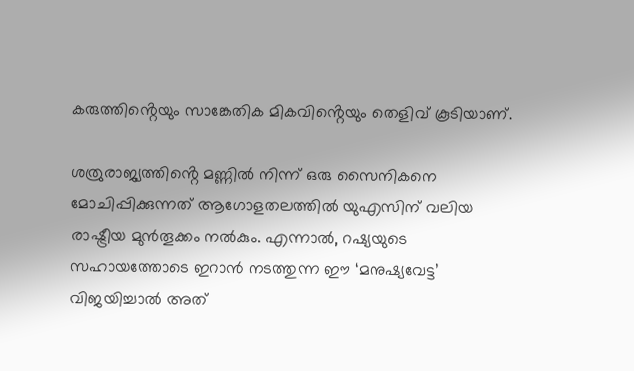കരുത്തിൻ്റെയും സാങ്കേതിക മികവിൻ്റെയും തെളിവ് കൂടിയാണ്.

ശത്രുരാജ്യത്തിൻ്റെ മണ്ണിൽ നിന്ന് ഒരു സൈനികനെ മോചിപ്പിക്കുന്നത് ആഗോളതലത്തിൽ യുഎസിന് വലിയ രാഷ്ട്രീയ മുൻതൂക്കം നൽകും. എന്നാൽ, റഷ്യയുടെ സഹായത്തോടെ ഇറാൻ നടത്തുന്ന ഈ ‘മനുഷ്യവേട്ട’ വിജയിച്ചാൽ അത്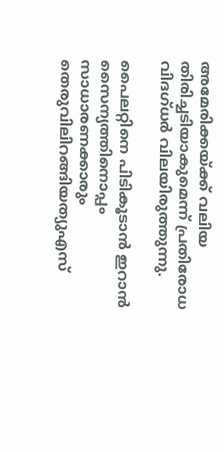അമേരിക്കയ്ക്ക് വലിയ തിരിച്ചടിയാകുമെന്ന് പ്രതിരോധ വിദഗ്ധർ വിലയിരുത്തുന്നു.

പൈലറ്റിനെ പിടികൂടാൻ ഇറാൻ സൈന്യത്തിനൊപ്പം സാധാരണക്കാരും തെരുവിലിറങ്ങിയത്യുഎസ്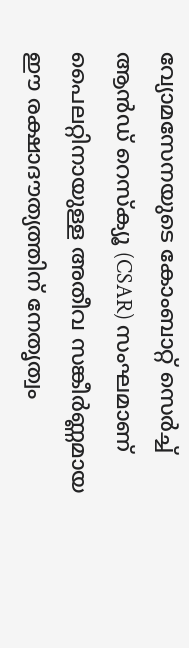വ്യോമസേനയുടെ കോംബാറ്റ് സെർച്ച് ആൻഡ് റെസ്‌ക്യൂ (CSAR) സംഘമാണ് പൈലറ്റിനായുള്ള അതീവ സങ്കീർണ്ണമായ ഈ രക്ഷാദൗത്യത്തിന് നേതൃത്വം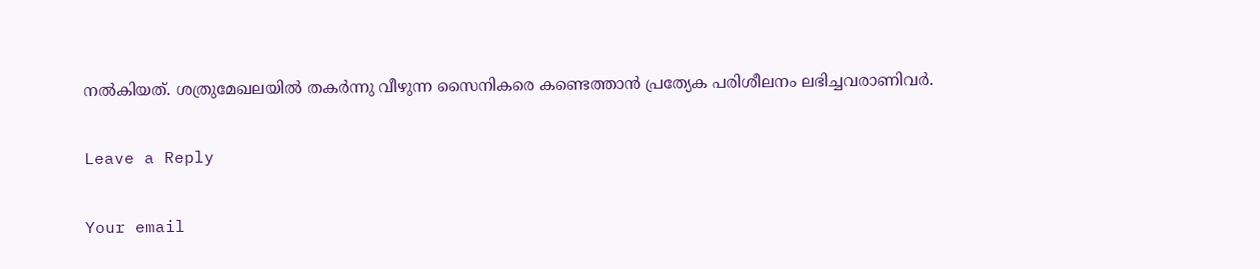നൽകിയത്. ശത്രുമേഖലയിൽ തകർന്നു വീഴുന്ന സൈനികരെ കണ്ടെത്താൻ പ്രത്യേക പരിശീലനം ലഭിച്ചവരാണിവർ.

Leave a Reply

Your email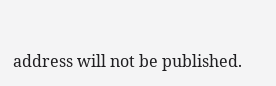address will not be published.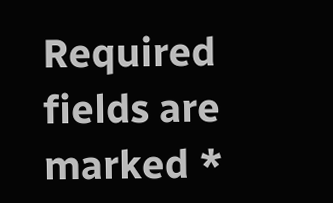Required fields are marked *